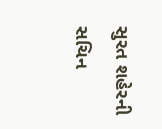સુરત શહેરની સચિન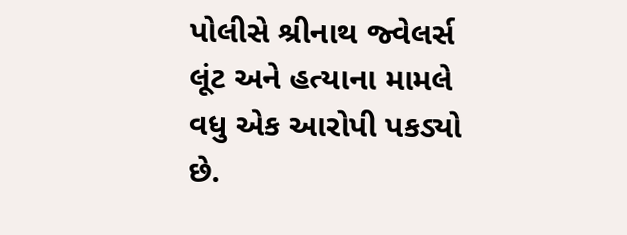પોલીસે શ્રીનાથ જ્વેલર્સ લૂંટ અને હત્યાના મામલે વધુ એક આરોપી પકડ્યો છે.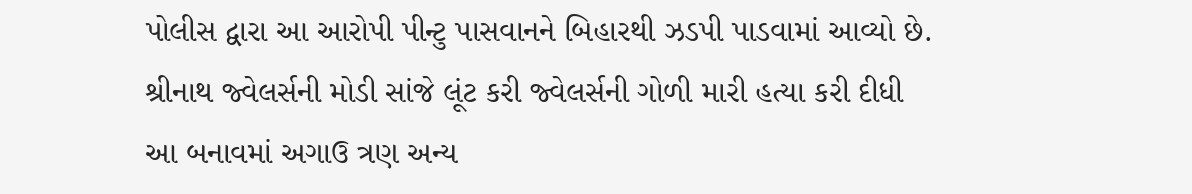પોલીસ દ્વારા આ આરોપી પીન્ટુ પાસવાનને બિહારથી ઝડપી પાડવામાં આવ્યો છે.
શ્રીનાથ જ્વેલર્સની મોડી સાંજે લૂંટ કરી જ્વેલર્સની ગોળી મારી હત્યા કરી દીધી
આ બનાવમાં અગાઉ ત્રણ અન્ય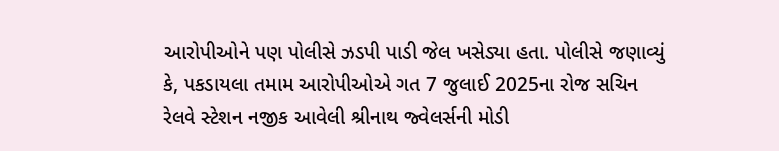આરોપીઓને પણ પોલીસે ઝડપી પાડી જેલ ખસેડ્યા હતા. પોલીસે જણાવ્યું કે, પકડાયલા તમામ આરોપીઓએ ગત 7 જુલાઈ 2025ના રોજ સચિન રેલવે સ્ટેશન નજીક આવેલી શ્રીનાથ જ્વેલર્સની મોડી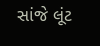સાંજે લૂંટ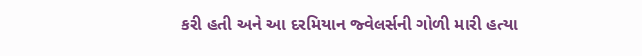કરી હતી અને આ દરમિયાન જ્વેલર્સની ગોળી મારી હત્યા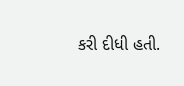કરી દીધી હતી.